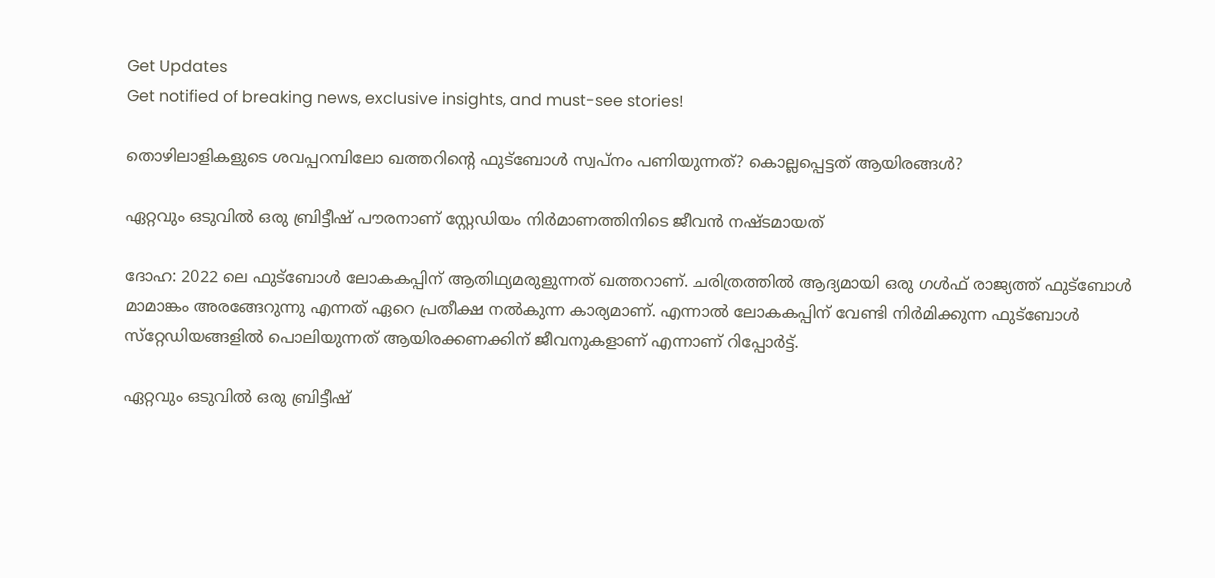Get Updates
Get notified of breaking news, exclusive insights, and must-see stories!

തൊഴിലാളികളുടെ ശവപ്പറമ്പിലോ ഖത്തറിന്റെ ഫുട്‌ബോള്‍ സ്വപ്‌നം പണിയുന്നത്? കൊല്ലപ്പെട്ടത് ആയിരങ്ങള്‍?

ഏറ്റവും ഒടുവില്‍ ഒരു ബ്രിട്ടീഷ് പൗരനാണ് സ്റ്റേഡിയം നിര്‍മാണത്തിനിടെ ജീവന്‍ നഷ്ടമായത്

ദോഹ: 2022 ലെ ഫുട്‌ബോള്‍ ലോകകപ്പിന് ആതിഥ്യമരുളുന്നത് ഖത്തറാണ്. ചരിത്രത്തില്‍ ആദ്യമായി ഒരു ഗള്‍ഫ് രാജ്യത്ത് ഫുട്‌ബോള്‍ മാമാങ്കം അരങ്ങേറുന്നു എന്നത് ഏറെ പ്രതീക്ഷ നല്‍കുന്ന കാര്യമാണ്. എന്നാല്‍ ലോകകപ്പിന് വേണ്ടി നിര്‍മിക്കുന്ന ഫുട്‌ബോള്‍ സ്‌റ്റേഡിയങ്ങളില്‍ പൊലിയുന്നത് ആയിരക്കണക്കിന് ജീവനുകളാണ് എന്നാണ് റിപ്പോര്‍ട്ട്.

ഏറ്റവും ഒടുവില്‍ ഒരു ബ്രിട്ടീഷ്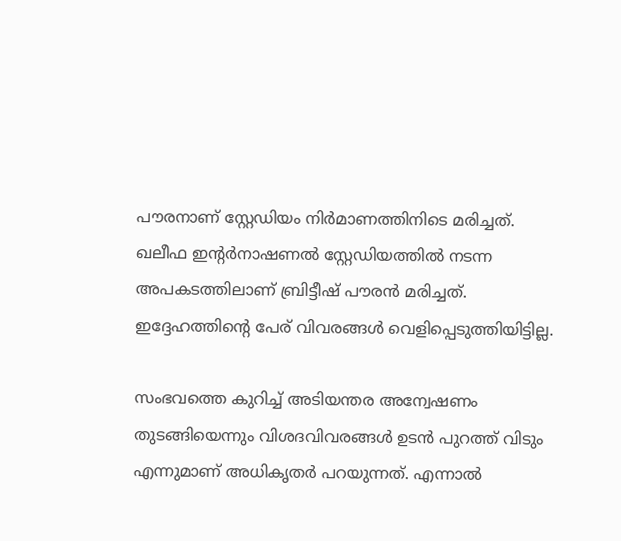പൗരനാണ് സ്റ്റേഡിയം നിര്‍മാണത്തിനിടെ മരിച്ചത്. ഖലീഫ ഇന്റര്‍നാഷണല്‍ സ്റ്റേഡിയത്തില്‍ നടന്ന അപകടത്തിലാണ് ബ്രിട്ടീഷ് പൗരന്‍ മരിച്ചത്. ഇദ്ദേഹത്തിന്റെ പേര് വിവരങ്ങള്‍ വെളിപ്പെടുത്തിയിട്ടില്ല.

സംഭവത്തെ കുറിച്ച് അടിയന്തര അന്വേഷണം തുടങ്ങിയെന്നും വിശദവിവരങ്ങള്‍ ഉടന്‍ പുറത്ത് വിടും എന്നുമാണ് അധികൃതര്‍ പറയുന്നത്. എന്നാല്‍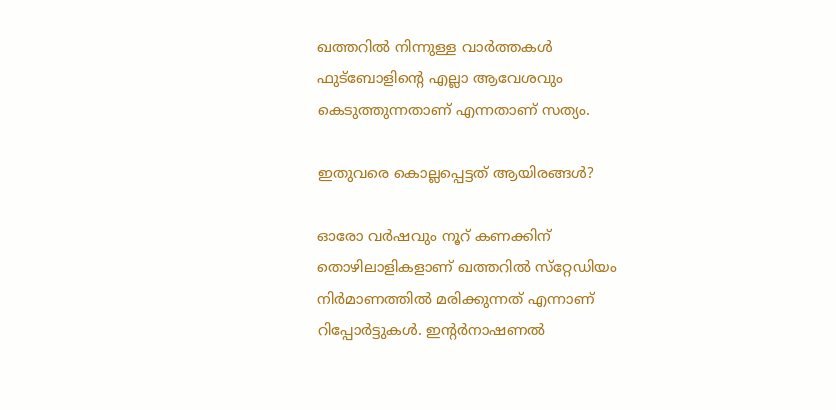ഖത്തറില്‍ നിന്നുള്ള വാര്‍ത്തകള്‍ ഫുട്‌ബോളിന്റെ എല്ലാ ആവേശവും കെടുത്തുന്നതാണ് എന്നതാണ് സത്യം.

ഇതുവരെ കൊല്ലപ്പെട്ടത് ആയിരങ്ങള്‍?

ഓരോ വര്‍ഷവും നൂറ് കണക്കിന് തൊഴിലാളികളാണ് ഖത്തറില്‍ സ്‌റ്റേഡിയം നിര്‍മാണത്തില്‍ മരിക്കുന്നത് എന്നാണ് റിപ്പോര്‍ട്ടുകള്‍. ഇന്റര്‍നാഷണല്‍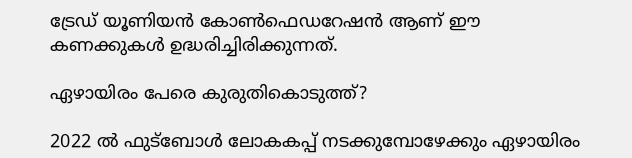ട്രേഡ് യൂണിയന്‍ കോണ്‍ഫെഡറേഷന്‍ ആണ് ഈ കണക്കുകള്‍ ഉദ്ധരിച്ചിരിക്കുന്നത്.

ഏഴായിരം പേരെ കുരുതികൊടുത്ത്?

2022 ല്‍ ഫുട്‌ബോള്‍ ലോകകപ്പ് നടക്കുമ്പോഴേക്കും ഏഴായിരം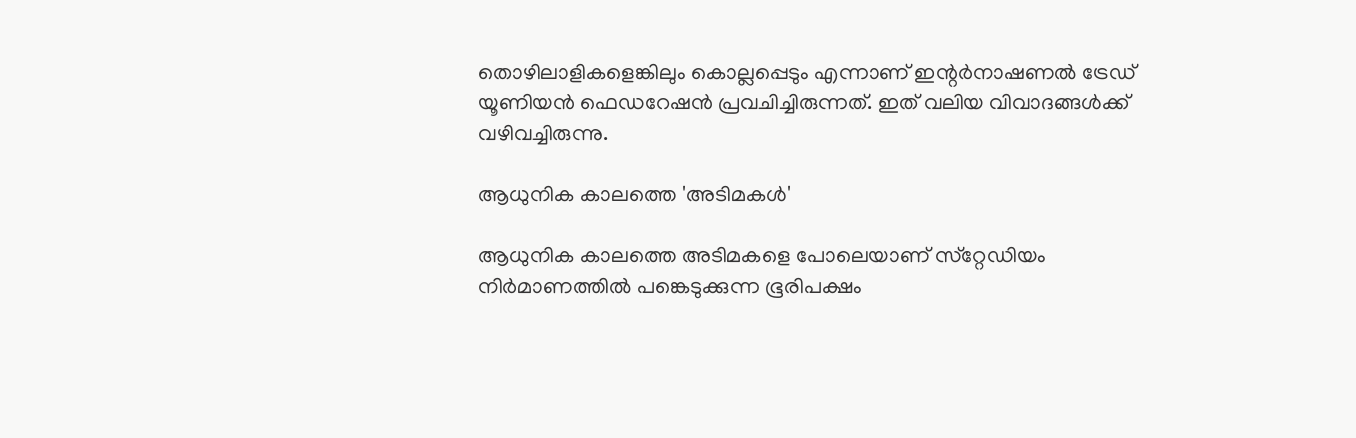തൊഴിലാളികളെങ്കിലും കൊല്ലപ്പെടും എന്നാണ് ഇന്റര്‍നാഷണല്‍ ട്രേഡ് യൂണിയന്‍ ഫെഡറേഷന്‍ പ്രവചിച്ചിരുന്നത്. ഇത് വലിയ വിവാദങ്ങള്‍ക്ക് വഴിവച്ചിരുന്നു.

ആധുനിക കാലത്തെ 'അടിമകള്‍'

ആധുനിക കാലത്തെ അടിമകളെ പോലെയാണ് സ്‌റ്റേഡിയം നിര്‍മാണത്തില്‍ പങ്കെടുക്കുന്ന ഭൂരിപക്ഷം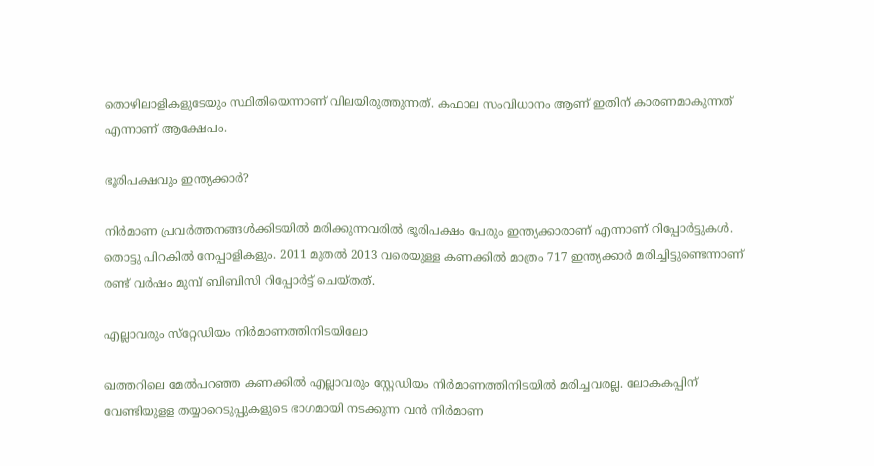തൊഴിലാളികളുടേയും സ്ഥിതിയെന്നാണ് വിലയിരുത്തുന്നത്. കഫാല സംവിധാനം ആണ് ഇതിന് കാരണമാകുന്നത് എന്നാണ് ആക്ഷേപം.

ഭൂരിപക്ഷവും ഇന്ത്യക്കാര്‍?

നിര്‍മാണ പ്രവര്‍ത്തനങ്ങള്‍ക്കിടയില്‍ മരിക്കുന്നവരില്‍ ഭൂരിപക്ഷം പേരും ഇന്ത്യക്കാരാണ് എന്നാണ് റിപ്പോര്‍ട്ടുകള്‍. തൊട്ടു പിറകില്‍ നേപ്പാളികളും. 2011 മുതല്‍ 2013 വരെയുള്ള കണക്കില്‍ മാത്രം 717 ഇന്ത്യക്കാര്‍ മരിച്ചിട്ടുണ്ടെന്നാണ് രണ്ട് വര്‍ഷം മുമ്പ് ബിബിസി റിപ്പോര്‍ട്ട് ചെയ്തത്.

എല്ലാവരും സ്‌റ്റേഡിയം നിര്‍മാണത്തിനിടയിലോ

ഖത്തറിലെ മേല്‍പറഞ്ഞ കണക്കില്‍ എല്ലാവരും സ്റ്റേഡിയം നിര്‍മാണത്തിനിടയില്‍ മരിച്ചവരല്ല. ലോകകപ്പിന് വേണ്ടിയുളള തയ്യാറെടുപ്പുകളുടെ ഭാഗമായി നടക്കുന്ന വന്‍ നിര്‍മാണ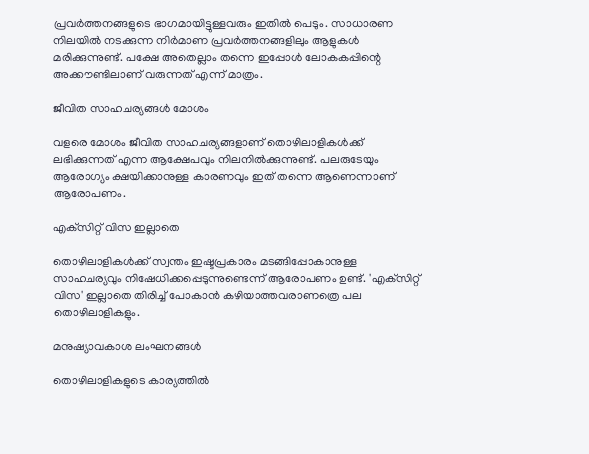പ്രവര്‍ത്തനങ്ങളുടെ ഭാഗമായിട്ടുള്ളവരും ഇതില്‍ പെടും. സാധാരണ നിലയില്‍ നടക്കുന്ന നിര്‍മാണ പ്രവര്‍ത്തനങ്ങളിലും ആളുകള്‍ മരിക്കുന്നുണ്ട്. പക്ഷേ അതെല്ലാം തന്നെ ഇപ്പോള്‍ ലോകകപ്പിന്റെ അക്കൗണ്ടിലാണ് വരുന്നത് എന്ന് മാത്രം.

ജീവിത സാഹചര്യങ്ങള്‍ മോശം

വളരെ മോശം ജീവിത സാഹചര്യങ്ങളാണ് തൊഴിലാളികള്‍ക്ക് ലഭിക്കുന്നത് എന്ന ആക്ഷേപവും നിലനില്‍ക്കുന്നുണ്ട്. പലരുടേയും ആരോഗ്യം ക്ഷയിക്കാനുള്ള കാരണവും ഇത് തന്നെ ആണെന്നാണ് ആരോപണം.

എക്‌സിറ്റ് വിസ ഇല്ലാതെ

തൊഴിലാളികള്‍ക്ക് സ്വന്തം ഇഷ്ടപ്രകാരം മടങ്ങിപ്പോകാനുള്ള സാഹചര്യവും നിഷേധിക്കപ്പെടുന്നുണ്ടെന്ന് ആരോപണം ഉണ്ട്. 'എക്‌സിറ്റ് വിസ' ഇല്ലാതെ തിരിച്ച് പോകാന്‍ കഴിയാത്തവരാണത്രെ പല തൊഴിലാളികളും.

മനുഷ്യാവകാശ ലംഘനങ്ങള്‍

തൊഴിലാളികളുടെ കാര്യത്തില്‍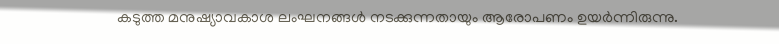കടുത്ത മനുഷ്യാവകാശ ലംഘനങ്ങള്‍ നടക്കുന്നതായും ആരോപണം ഉയര്‍ന്നിരുന്നു.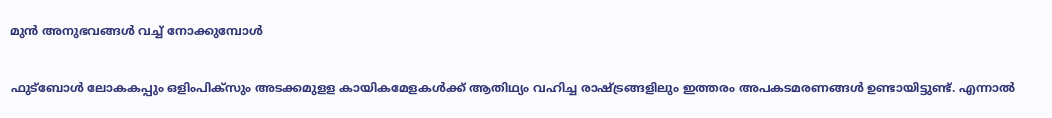മുന്‍ അനുഭവങ്ങള്‍ വച്ച് നോക്കുമ്പോള്‍

ഫുട്‌ബോള്‍ ലോകകപ്പും ഒളിംപിക്‌സും അടക്കമുളള കായികമേളകള്‍ക്ക് ആതിഥ്യം വഹിച്ച രാഷ്ട്രങ്ങളിലും ഇത്തരം അപകടമരണങ്ങള്‍ ഉണ്ടായിട്ടുണ്ട്. എന്നാല്‍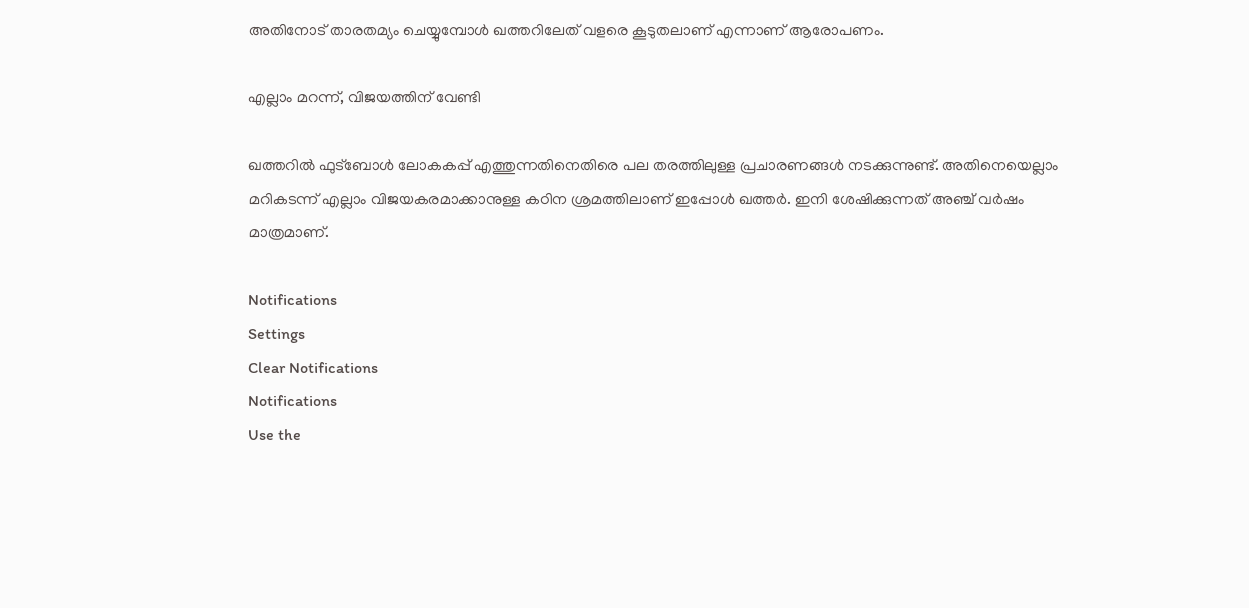അതിനോട് താരതമ്യം ചെയ്യുമ്പോള്‍ ഖത്തറിലേത് വളരെ കൂടുതലാണ് എന്നാണ് ആരോപണം.

എല്ലാം മറന്ന്, വിജയത്തിന് വേണ്ടി

ഖത്തറില്‍ ഫുട്‌ബോള്‍ ലോകകപ്പ് എത്തുന്നതിനെതിരെ പല തരത്തിലുള്ള പ്രചാരണങ്ങള്‍ നടക്കുന്നുണ്ട്. അതിനെയെല്ലാം മറികടന്ന് എല്ലാം വിജയകരമാക്കാനുള്ള കഠിന ശ്രമത്തിലാണ് ഇപ്പോള്‍ ഖത്തര്‍. ഇനി ശേഷിക്കുന്നത് അഞ്ച് വര്‍ഷം മാത്രമാണ്.

Notifications
Settings
Clear Notifications
Notifications
Use the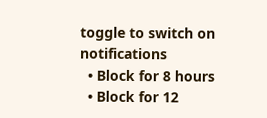toggle to switch on notifications
  • Block for 8 hours
  • Block for 12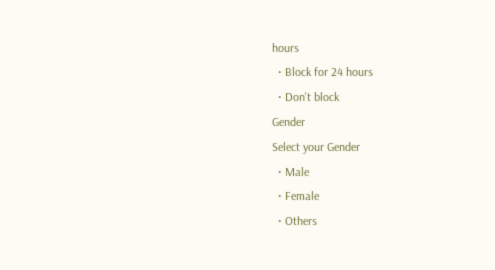hours
  • Block for 24 hours
  • Don't block
Gender
Select your Gender
  • Male
  • Female
  • Others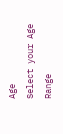Age
Select your Age Range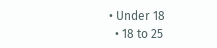• Under 18
  • 18 to 25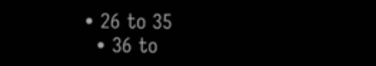• 26 to 35
  • 36 to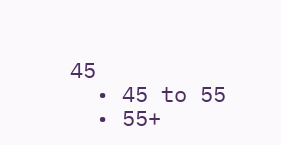45
  • 45 to 55
  • 55+